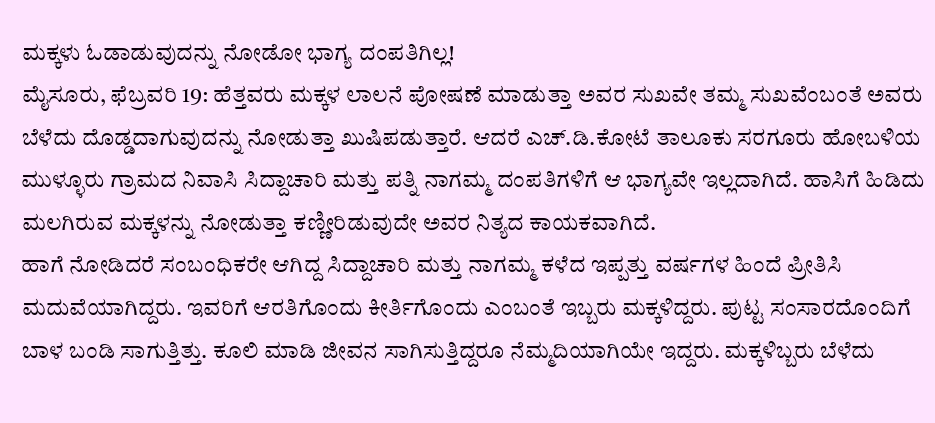ಮಕ್ಕಳು ಓಡಾಡುವುದನ್ನು ನೋಡೋ ಭಾಗ್ಯ ದಂಪತಿಗಿಲ್ಲ!
ಮೈಸೂರು, ಫೆಬ್ರವರಿ 19: ಹೆತ್ತವರು ಮಕ್ಕಳ ಲಾಲನೆ ಪೋಷಣೆ ಮಾಡುತ್ತಾ ಅವರ ಸುಖವೇ ತಮ್ಮ ಸುಖವೆಂಬಂತೆ ಅವರು ಬೆಳೆದು ದೊಡ್ಡದಾಗುವುದನ್ನು ನೋಡುತ್ತಾ ಖುಷಿಪಡುತ್ತಾರೆ. ಆದರೆ ಎಚ್.ಡಿ.ಕೋಟೆ ತಾಲೂಕು ಸರಗೂರು ಹೋಬಳಿಯ ಮುಳ್ಳೂರು ಗ್ರಾಮದ ನಿವಾಸಿ ಸಿದ್ದಾಚಾರಿ ಮತ್ತು ಪತ್ನಿ ನಾಗಮ್ಮ ದಂಪತಿಗಳಿಗೆ ಆ ಭಾಗ್ಯವೇ ಇಲ್ಲದಾಗಿದೆ. ಹಾಸಿಗೆ ಹಿಡಿದು ಮಲಗಿರುವ ಮಕ್ಕಳನ್ನು ನೋಡುತ್ತಾ ಕಣ್ಣೀರಿಡುವುದೇ ಅವರ ನಿತ್ಯದ ಕಾಯಕವಾಗಿದೆ.
ಹಾಗೆ ನೋಡಿದರೆ ಸಂಬಂಧಿಕರೇ ಆಗಿದ್ದ ಸಿದ್ದಾಚಾರಿ ಮತ್ತು ನಾಗಮ್ಮ ಕಳೆದ ಇಪ್ಪತ್ತು ವರ್ಷಗಳ ಹಿಂದೆ ಪ್ರೀತಿಸಿ ಮದುವೆಯಾಗಿದ್ದರು. ಇವರಿಗೆ ಆರತಿಗೊಂದು ಕೀರ್ತಿಗೊಂದು ಎಂಬಂತೆ ಇಬ್ಬರು ಮಕ್ಕಳಿದ್ದರು. ಪುಟ್ಟ ಸಂಸಾರದೊಂದಿಗೆ ಬಾಳ ಬಂಡಿ ಸಾಗುತ್ತಿತ್ತು. ಕೂಲಿ ಮಾಡಿ ಜೀವನ ಸಾಗಿಸುತ್ತಿದ್ದರೂ ನೆಮ್ಮದಿಯಾಗಿಯೇ ಇದ್ದರು. ಮಕ್ಕಳಿಬ್ಬರು ಬೆಳೆದು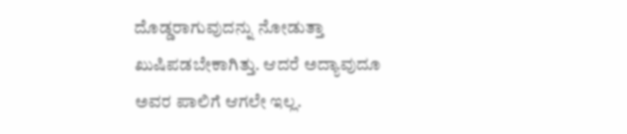ದೊಡ್ಡರಾಗುವುದನ್ನು ನೋಡುತ್ತಾ ಖುಷಿಪಡಬೇಕಾಗಿತ್ತು. ಆದರೆ ಅದ್ಯಾವುದೂ ಅವರ ಪಾಲಿಗೆ ಆಗಲೇ ಇಲ್ಲ.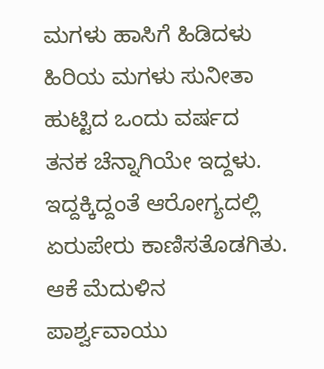ಮಗಳು ಹಾಸಿಗೆ ಹಿಡಿದಳು
ಹಿರಿಯ ಮಗಳು ಸುನೀತಾ ಹುಟ್ಟಿದ ಒಂದು ವರ್ಷದ ತನಕ ಚೆನ್ನಾಗಿಯೇ ಇದ್ದಳು. ಇದ್ದಕ್ಕಿದ್ದಂತೆ ಆರೋಗ್ಯದಲ್ಲಿ ಏರುಪೇರು ಕಾಣಿಸತೊಡಗಿತು. ಆಕೆ ಮೆದುಳಿನ ಪಾರ್ಶ್ವವಾಯು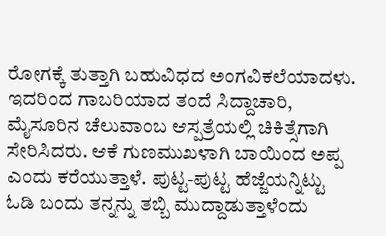ರೋಗಕ್ಕೆ ತುತ್ತಾಗಿ ಬಹುವಿಧದ ಅಂಗವಿಕಲೆಯಾದಳು. ಇದರಿಂದ ಗಾಬರಿಯಾದ ತಂದೆ ಸಿದ್ದಾಚಾರಿ, ಮೈಸೂರಿನ ಚೆಲುವಾಂಬ ಆಸ್ಪತ್ರೆಯಲ್ಲಿ ಚಿಕಿತ್ಸೆಗಾಗಿ ಸೇರಿಸಿದರು. ಆಕೆ ಗುಣಮುಖಳಾಗಿ ಬಾಯಿಂದ ಅಪ್ಪ ಎಂದು ಕರೆಯುತ್ತಾಳೆ. ಪುಟ್ಟ-ಪುಟ್ಟ ಹೆಜ್ಜೆಯನ್ನಿಟ್ಟು ಓಡಿ ಬಂದು ತನ್ನನ್ನು ತಬ್ಬಿ ಮುದ್ದಾಡುತ್ತಾಳೆಂದು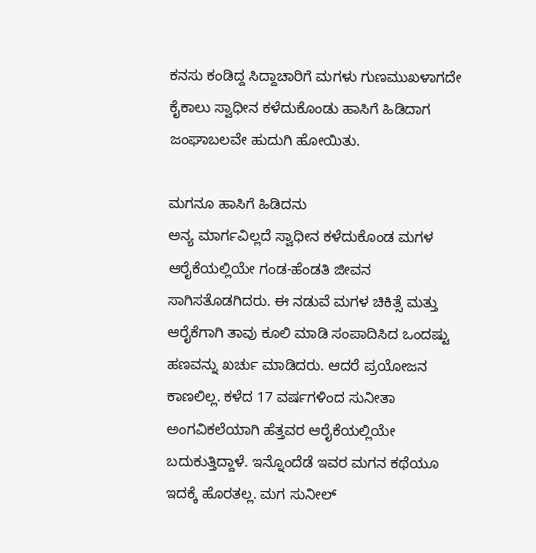ಕನಸು ಕಂಡಿದ್ದ ಸಿದ್ದಾಚಾರಿಗೆ ಮಗಳು ಗುಣಮುಖಳಾಗದೇ ಕೈಕಾಲು ಸ್ವಾಧೀನ ಕಳೆದುಕೊಂಡು ಹಾಸಿಗೆ ಹಿಡಿದಾಗ ಜಂಘಾಬಲವೇ ಹುದುಗಿ ಹೋಯಿತು.

ಮಗನೂ ಹಾಸಿಗೆ ಹಿಡಿದನು
ಅನ್ಯ ಮಾರ್ಗವಿಲ್ಲದೆ ಸ್ವಾಧೀನ ಕಳೆದುಕೊಂಡ ಮಗಳ ಆರೈಕೆಯಲ್ಲಿಯೇ ಗಂಡ-ಹೆಂಡತಿ ಜೀವನ ಸಾಗಿಸತೊಡಗಿದರು. ಈ ನಡುವೆ ಮಗಳ ಚಿಕಿತ್ಸೆ ಮತ್ತು ಆರೈಕೆಗಾಗಿ ತಾವು ಕೂಲಿ ಮಾಡಿ ಸಂಪಾದಿಸಿದ ಒಂದಷ್ಟು ಹಣವನ್ನು ಖರ್ಚು ಮಾಡಿದರು. ಆದರೆ ಪ್ರಯೋಜನ ಕಾಣಲಿಲ್ಲ. ಕಳೆದ 17 ವರ್ಷಗಳಿಂದ ಸುನೀತಾ ಅಂಗವಿಕಲೆಯಾಗಿ ಹೆತ್ತವರ ಆರೈಕೆಯಲ್ಲಿಯೇ ಬದುಕುತ್ತಿದ್ದಾಳೆ. ಇನ್ನೊಂದೆಡೆ ಇವರ ಮಗನ ಕಥೆಯೂ ಇದಕ್ಕೆ ಹೊರತಲ್ಲ. ಮಗ ಸುನೀಲ್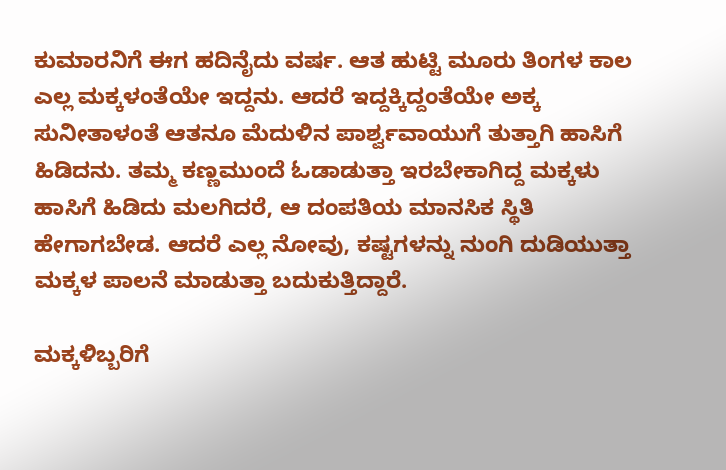ಕುಮಾರನಿಗೆ ಈಗ ಹದಿನೈದು ವರ್ಷ. ಆತ ಹುಟ್ಟಿ ಮೂರು ತಿಂಗಳ ಕಾಲ ಎಲ್ಲ ಮಕ್ಕಳಂತೆಯೇ ಇದ್ದನು. ಆದರೆ ಇದ್ದಕ್ಕಿದ್ದಂತೆಯೇ ಅಕ್ಕ ಸುನೀತಾಳಂತೆ ಆತನೂ ಮೆದುಳಿನ ಪಾರ್ಶ್ವವಾಯುಗೆ ತುತ್ತಾಗಿ ಹಾಸಿಗೆ ಹಿಡಿದನು. ತಮ್ಮ ಕಣ್ಣಮುಂದೆ ಓಡಾಡುತ್ತಾ ಇರಬೇಕಾಗಿದ್ದ ಮಕ್ಕಳು ಹಾಸಿಗೆ ಹಿಡಿದು ಮಲಗಿದರೆ, ಆ ದಂಪತಿಯ ಮಾನಸಿಕ ಸ್ಥಿತಿ ಹೇಗಾಗಬೇಡ. ಆದರೆ ಎಲ್ಲ ನೋವು, ಕಷ್ಟಗಳನ್ನು ನುಂಗಿ ದುಡಿಯುತ್ತಾ ಮಕ್ಕಳ ಪಾಲನೆ ಮಾಡುತ್ತಾ ಬದುಕುತ್ತಿದ್ದಾರೆ.

ಮಕ್ಕಳಿಬ್ಬರಿಗೆ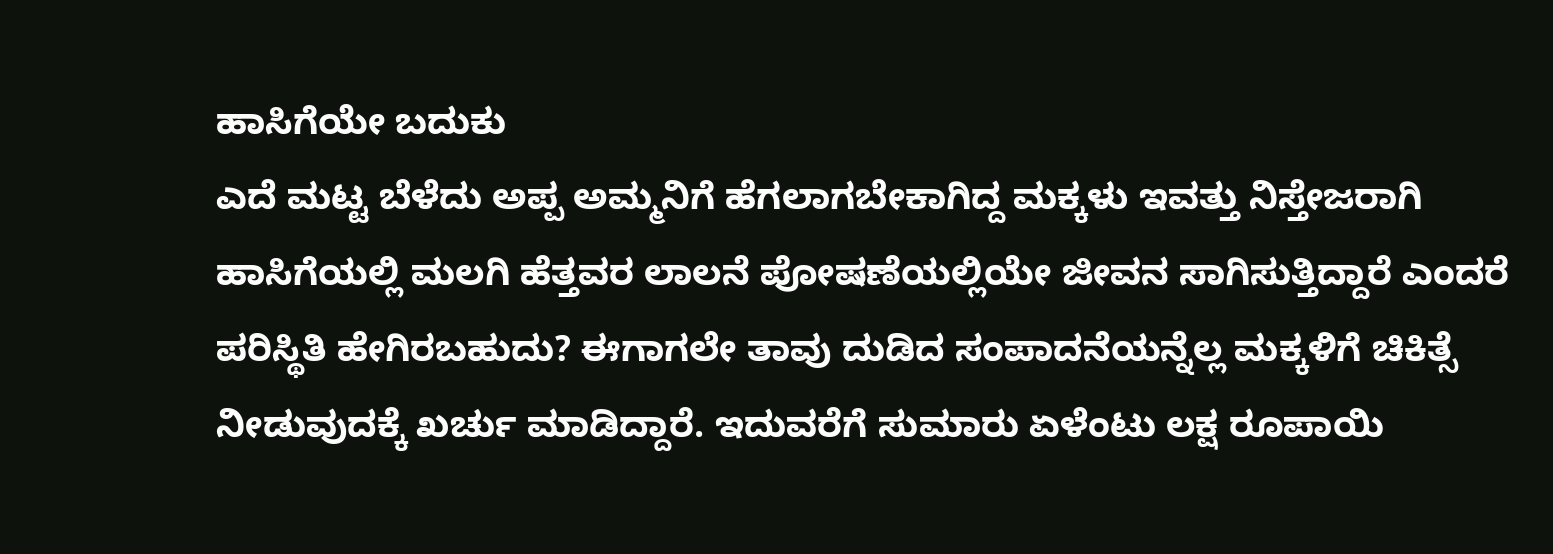ಹಾಸಿಗೆಯೇ ಬದುಕು
ಎದೆ ಮಟ್ಟ ಬೆಳೆದು ಅಪ್ಪ ಅಮ್ಮನಿಗೆ ಹೆಗಲಾಗಬೇಕಾಗಿದ್ದ ಮಕ್ಕಳು ಇವತ್ತು ನಿಸ್ತೇಜರಾಗಿ ಹಾಸಿಗೆಯಲ್ಲಿ ಮಲಗಿ ಹೆತ್ತವರ ಲಾಲನೆ ಪೋಷಣೆಯಲ್ಲಿಯೇ ಜೀವನ ಸಾಗಿಸುತ್ತಿದ್ದಾರೆ ಎಂದರೆ ಪರಿಸ್ಥಿತಿ ಹೇಗಿರಬಹುದು? ಈಗಾಗಲೇ ತಾವು ದುಡಿದ ಸಂಪಾದನೆಯನ್ನೆಲ್ಲ ಮಕ್ಕಳಿಗೆ ಚಿಕಿತ್ಸೆ ನೀಡುವುದಕ್ಕೆ ಖರ್ಚು ಮಾಡಿದ್ದಾರೆ. ಇದುವರೆಗೆ ಸುಮಾರು ಏಳೆಂಟು ಲಕ್ಷ ರೂಪಾಯಿ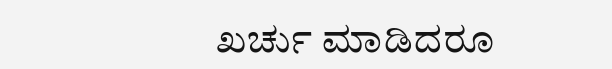ಖರ್ಚು ಮಾಡಿದರೂ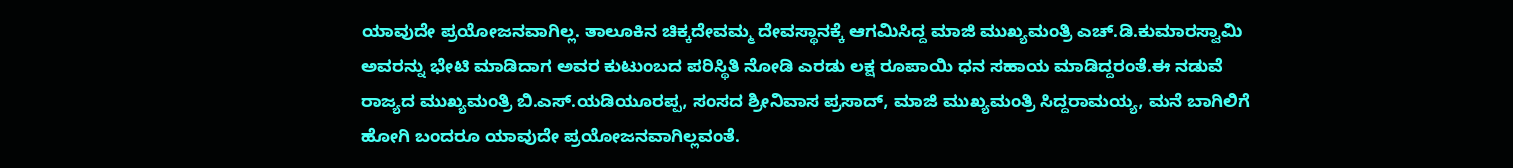ಯಾವುದೇ ಪ್ರಯೋಜನವಾಗಿಲ್ಲ. ತಾಲೂಕಿನ ಚಿಕ್ಕದೇವಮ್ಮ ದೇವಸ್ಥಾನಕ್ಕೆ ಆಗಮಿಸಿದ್ದ ಮಾಜಿ ಮುಖ್ಯಮಂತ್ರಿ ಎಚ್.ಡಿ.ಕುಮಾರಸ್ವಾಮಿ ಅವರನ್ನು ಭೇಟಿ ಮಾಡಿದಾಗ ಅವರ ಕುಟುಂಬದ ಪರಿಸ್ಥಿತಿ ನೋಡಿ ಎರಡು ಲಕ್ಷ ರೂಪಾಯಿ ಧನ ಸಹಾಯ ಮಾಡಿದ್ದರಂತೆ.ಈ ನಡುವೆ ರಾಜ್ಯದ ಮುಖ್ಯಮಂತ್ರಿ ಬಿ.ಎಸ್.ಯಡಿಯೂರಪ್ಪ, ಸಂಸದ ಶ್ರೀನಿವಾಸ ಪ್ರಸಾದ್, ಮಾಜಿ ಮುಖ್ಯಮಂತ್ರಿ ಸಿದ್ದರಾಮಯ್ಯ, ಮನೆ ಬಾಗಿಲಿಗೆ ಹೋಗಿ ಬಂದರೂ ಯಾವುದೇ ಪ್ರಯೋಜನವಾಗಿಲ್ಲವಂತೆ.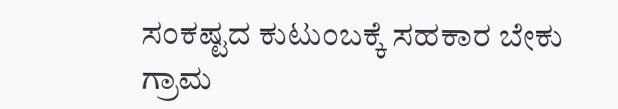ಸಂಕಷ್ಟದ ಕುಟುಂಬಕ್ಕೆ ಸಹಕಾರ ಬೇಕು
ಗ್ರಾಮ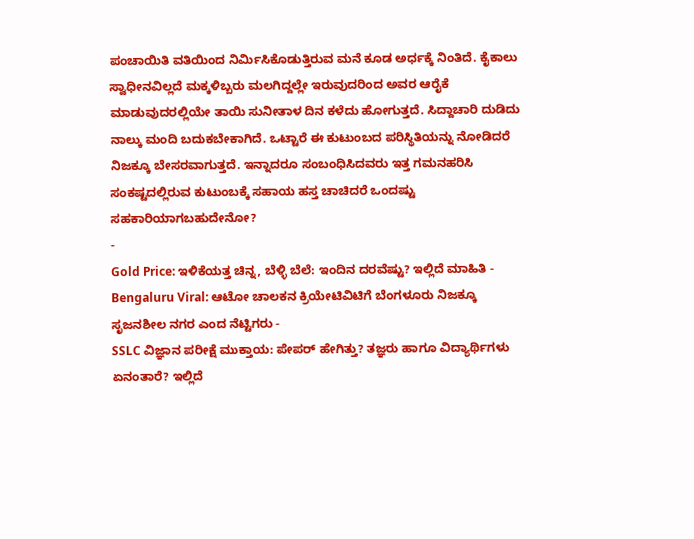ಪಂಚಾಯಿತಿ ವತಿಯಿಂದ ನಿರ್ಮಿಸಿಕೊಡುತ್ತಿರುವ ಮನೆ ಕೂಡ ಅರ್ಧಕ್ಕೆ ನಿಂತಿದೆ. ಕೈಕಾಲು ಸ್ವಾಧೀನವಿಲ್ಲದೆ ಮಕ್ಕಳಿಬ್ಬರು ಮಲಗಿದ್ದಲ್ಲೇ ಇರುವುದರಿಂದ ಅವರ ಆರೈಕೆ ಮಾಡುವುದರಲ್ಲಿಯೇ ತಾಯಿ ಸುನೀತಾಳ ದಿನ ಕಳೆದು ಹೋಗುತ್ತದೆ. ಸಿದ್ದಾಚಾರಿ ದುಡಿದು ನಾಲ್ಕು ಮಂದಿ ಬದುಕಬೇಕಾಗಿದೆ. ಒಟ್ಟಾರೆ ಈ ಕುಟುಂಬದ ಪರಿಸ್ಥಿತಿಯನ್ನು ನೋಡಿದರೆ ನಿಜಕ್ಕೂ ಬೇಸರವಾಗುತ್ತದೆ. ಇನ್ನಾದರೂ ಸಂಬಂಧಿಸಿದವರು ಇತ್ತ ಗಮನಹರಿಸಿ ಸಂಕಷ್ಟದಲ್ಲಿರುವ ಕುಟುಂಬಕ್ಕೆ ಸಹಾಯ ಹಸ್ತ ಚಾಚಿದರೆ ಒಂದಷ್ಟು ಸಹಕಾರಿಯಾಗಬಹುದೇನೋ?
-
Gold Price: ಇಳಿಕೆಯತ್ತ ಚಿನ್ನ, ಬೆಳ್ಳಿ ಬೆಲೆ: ಇಂದಿನ ದರವೆಷ್ಟು? ಇಲ್ಲಿದೆ ಮಾಹಿತಿ -
Bengaluru Viral: ಆಟೋ ಚಾಲಕನ ಕ್ರಿಯೇಟಿವಿಟಿಗೆ ಬೆಂಗಳೂರು ನಿಜಕ್ಕೂ ಸೃಜನಶೀಲ ನಗರ ಎಂದ ನೆಟ್ಟಿಗರು -
SSLC ವಿಜ್ಞಾನ ಪರೀಕ್ಷೆ ಮುಕ್ತಾಯ: ಪೇಪರ್ ಹೇಗಿತ್ತು? ತಜ್ಞರು ಹಾಗೂ ವಿದ್ಯಾರ್ಥಿಗಳು ಏನಂತಾರೆ? ಇಲ್ಲಿದೆ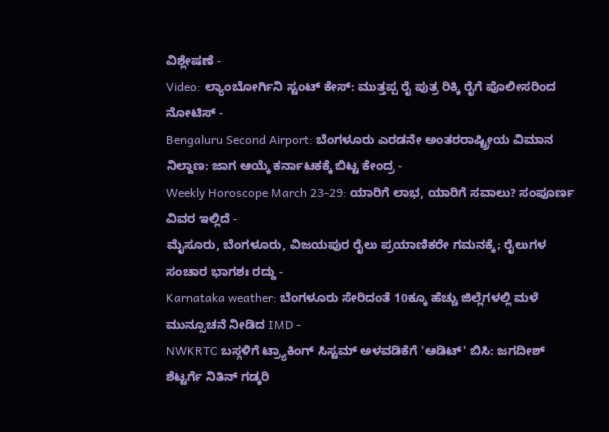ವಿಶ್ಲೇಷಣೆ -
Video: ಲ್ಯಾಂಬೋರ್ಗಿನಿ ಸ್ಟಂಟ್ ಕೇಸ್: ಮುತ್ತಪ್ಪ ರೈ ಪುತ್ರ ರಿಕ್ಕಿ ರೈಗೆ ಪೊಲೀಸರಿಂದ ನೋಟಿಸ್ -
Bengaluru Second Airport: ಬೆಂಗಳೂರು ಎರಡನೇ ಅಂತರರಾಷ್ಟ್ರೀಯ ವಿಮಾನ ನಿಲ್ದಾಣ: ಜಾಗ ಆಯ್ಕೆ ಕರ್ನಾಟಕಕ್ಕೆ ಬಿಟ್ಟ ಕೇಂದ್ರ -
Weekly Horoscope March 23-29: ಯಾರಿಗೆ ಲಾಭ, ಯಾರಿಗೆ ಸವಾಲು? ಸಂಪೂರ್ಣ ವಿವರ ಇಲ್ಲಿದೆ -
ಮೈಸೂರು, ಬೆಂಗಳೂರು, ವಿಜಯಪುರ ರೈಲು ಪ್ರಯಾಣಿಕರೇ ಗಮನಕ್ಕೆ; ರೈಲುಗಳ ಸಂಚಾರ ಭಾಗಶಃ ರದ್ದು -
Karnataka weather: ಬೆಂಗಳೂರು ಸೇರಿದಂತೆ 10ಕ್ಕೂ ಹೆಚ್ಚು ಜಿಲ್ಲೆಗಳಲ್ಲಿ ಮಳೆ ಮುನ್ಸೂಚನೆ ನೀಡಿದ IMD -
NWKRTC ಬಸ್ಗಳಿಗೆ ಟ್ರ್ಯಾಕಿಂಗ್ ಸಿಸ್ಟಮ್ ಅಳವಡಿಕೆಗೆ 'ಆಡಿಟ್' ಬಿಸಿ: ಜಗದೀಶ್ ಶೆಟ್ಟರ್ಗೆ ನಿತಿನ್ ಗಡ್ಕರಿ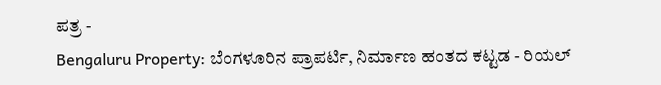ಪತ್ರ -
Bengaluru Property: ಬೆಂಗಳೂರಿನ ಪ್ರಾಪರ್ಟಿ, ನಿರ್ಮಾಣ ಹಂತದ ಕಟ್ಟಡ - ರಿಯಲ್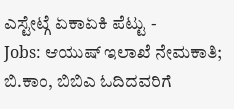ಎಸ್ಟೇಟ್ಗೆ ಏಕಾಏಕಿ ಪೆಟ್ಟು -
Jobs: ಆಯುಷ್ ಇಲಾಖೆ ನೇಮಕಾತಿ; ಬಿ.ಕಾಂ, ಬಿಬಿಎ ಓದಿದವರಿಗೆ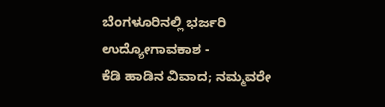ಬೆಂಗಳೂರಿನಲ್ಲಿ ಭರ್ಜರಿ ಉದ್ಯೋಗಾವಕಾಶ -
ಕೆಡಿ ಹಾಡಿನ ವಿವಾದ; ನಮ್ಮವರೇ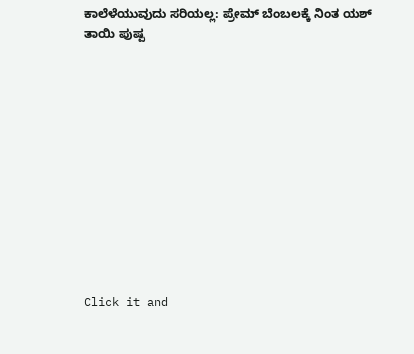ಕಾಲೆಳೆಯುವುದು ಸರಿಯಲ್ಲ: ಪ್ರೇಮ್ ಬೆಂಬಲಕ್ಕೆ ನಿಂತ ಯಶ್ ತಾಯಿ ಪುಷ್ಪ












Click it and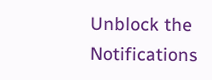Unblock the Notifications